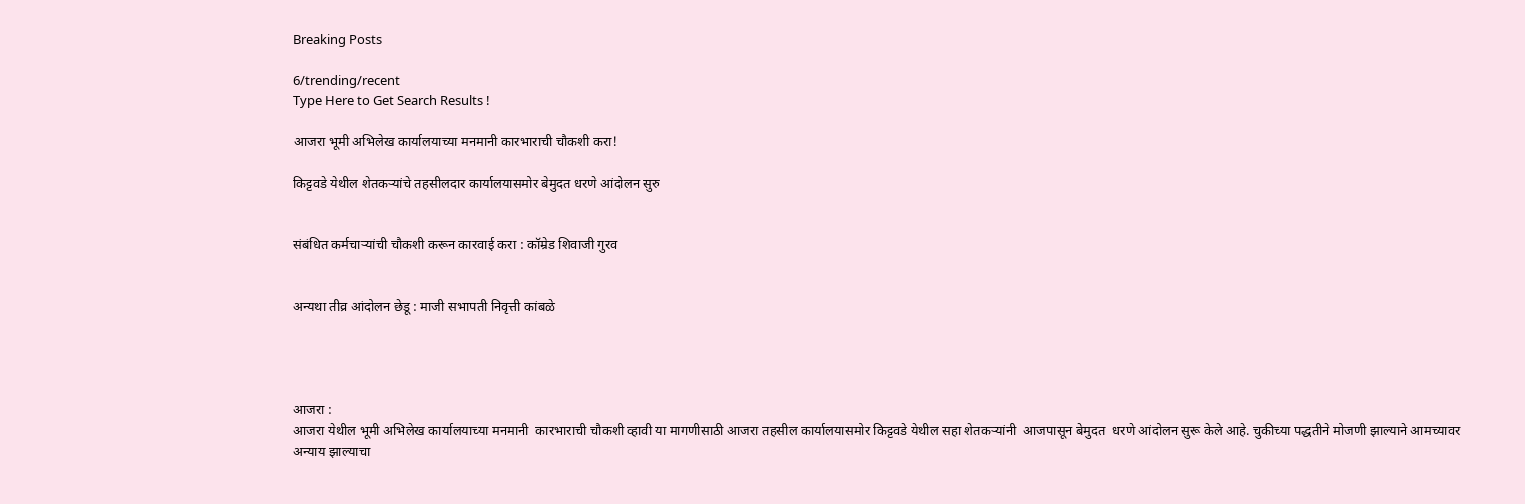Breaking Posts

6/trending/recent
Type Here to Get Search Results !

आजरा भूमी अभिलेख कार्यालयाच्या मनमानी कारभाराची चौकशी करा!

किट्टवडे येथील शेतकऱ्यांचे तहसीलदार कार्यालयासमोर बेमुदत धरणे आंदोलन सुरु


संबंधित कर्मचाऱ्यांची चौकशी करून कारवाई करा : कॉम्रेड शिवाजी गुरव


अन्यथा तीव्र आंदोलन छेडू : माजी सभापती निवृत्ती कांबळे




आजरा :
आजरा येथील भूमी अभिलेख कार्यालयाच्या मनमानी  कारभाराची चौकशी व्हावी या मागणीसाठी आजरा तहसील कार्यालयासमोर किट्टवडे येथील सहा शेतकऱ्यांनी  आजपासून बेमुदत  धरणे आंदोलन सुरू केले आहे. चुकीच्या पद्धतीने मोजणी झाल्याने आमच्यावर अन्याय झाल्याचा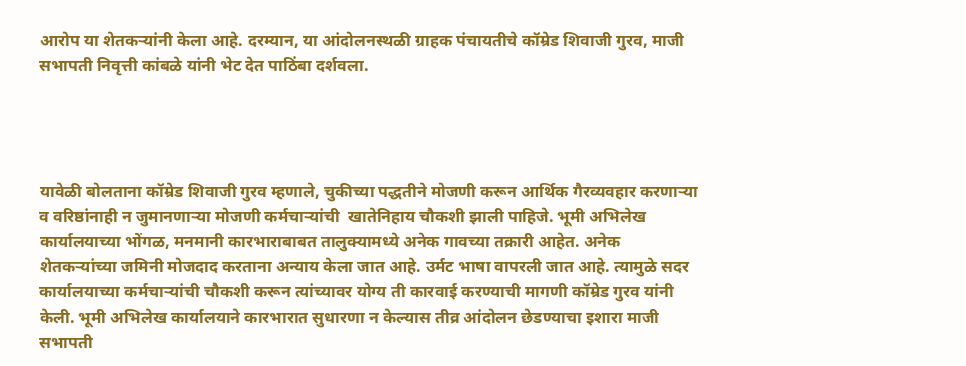आरोप या शेतकऱ्यांनी केला आहे. दरम्यान, या आंदोलनस्थळी ग्राहक पंचायतीचे कॉम्रेड शिवाजी गुरव, माजी सभापती निवृत्ती कांबळे यांनी भेट देत पाठिंबा दर्शवला.




यावेळी बोलताना कॉम्रेड शिवाजी गुरव म्हणाले, चुकीच्या पद्धतीने मोजणी करून आर्थिक गैरव्यवहार करणाऱ्या व वरिष्ठांनाही न जुमानणाऱ्या मोजणी कर्मचाऱ्यांची  खातेनिहाय चौकशी झाली पाहिजे. भूमी अभिलेख कार्यालयाच्या भोंगळ, मनमानी कारभाराबाबत तालुक्यामध्ये अनेक गावच्या तक्रारी आहेत. अनेक शेतकऱ्यांच्या जमिनी मोजदाद करताना अन्याय केला जात आहे. उर्मट भाषा वापरली जात आहे. त्यामुळे सदर कार्यालयाच्या कर्मचाऱ्यांची चौकशी करून त्यांच्यावर योग्य ती कारवाई करण्याची मागणी कॉम्रेड गुरव यांनी केली. भूमी अभिलेख कार्यालयाने कारभारात सुधारणा न केल्यास तीव्र आंदोलन छेडण्याचा इशारा माजी सभापती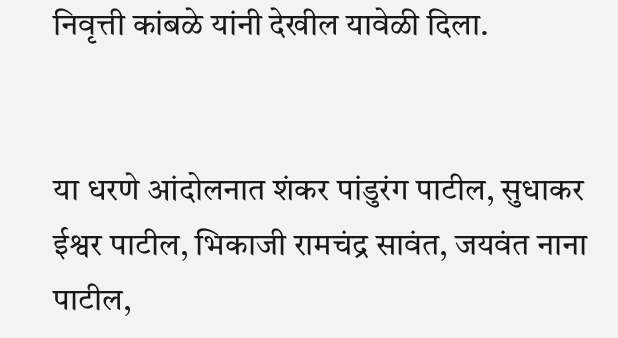निवृत्ती कांबळे यांनी देखील यावेळी दिला.


या धरणे आंदोलनात शंकर पांडुरंग पाटील, सुधाकर ईश्वर पाटील, भिकाजी रामचंद्र सावंत, जयवंत नाना पाटील,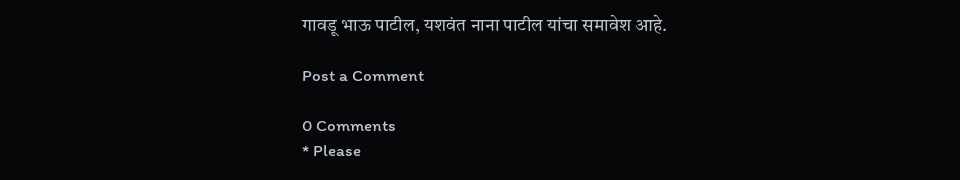गावडू भाऊ पाटील, यशवंत नाना पाटील यांचा समावेश आहे.

Post a Comment

0 Comments
* Please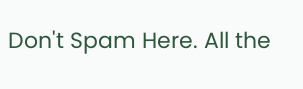Don't Spam Here. All the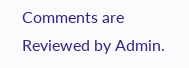Comments are Reviewed by Admin.